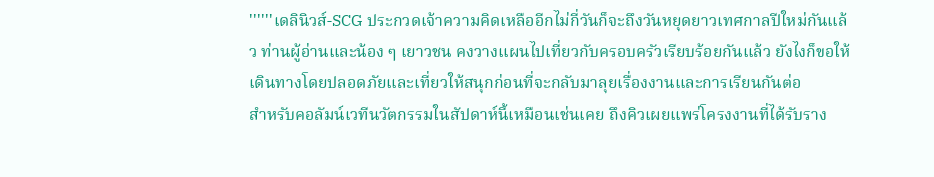''''''เดลินิวส์-SCG ประกวดเจ้าความคิดเหลืออีกไม่กี่วันก็จะถึงวันหยุดยาวเทศกาลปีใหม่กันแล้ว ท่านผู้อ่านและน้อง ๆ เยาวชน คงวางแผนไปเที่ยวกับครอบครัวเรียบร้อยกันแล้ว ยังไงก็ขอให้เดินทางโดยปลอดภัยและเที่ยวให้สนุกก่อนที่จะกลับมาลุยเรื่องงานและการเรียนกันต่อ
สำหรับคอลัมน์เวทีนวัตกรรมในสัปดาห์นี้เหมือนเช่นเคย ถึงคิวเผยแพร่โครงงานที่ได้รับราง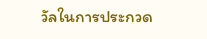วัลในการประกวด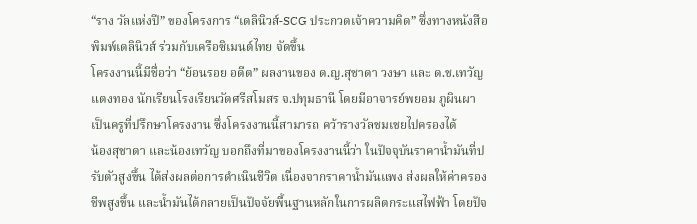“ราง วัลแห่งปี” ของโครงการ “เดลินิวส์-SCG ประกวดเจ้าความคิด” ซึ่งทางหนังสือพิมพ์เดลินิวส์ ร่วมกับเครือซิเมนต์ไทย จัดขึ้น
โครงงานนี้มีชื่อว่า “ย้อนรอย อดีต” ผลงานของ ด.ญ.สุชาดา วงษา และ ด.ช.เทวัญ แตงทอง นักเรียนโรงเรียนวัดศรีสโมสร จ.ปทุมธานี โดยมีอาจารย์พยอม ภูผินผา เป็นครูที่ปรึกษาโครงงาน ซึ่งโครงงานนี้สามารถ คว้ารางวัลชมเชยไปครองได้
น้องสุชาดา และน้องเทวัญ บอกถึงที่มาของโครงงานนี้ว่า ในปัจจุบันราคาน้ำมันที่ปรับตัวสูงขึ้น ได้ส่งผลต่อการดำเนินชีวิต เนื่องจากราคาน้ำมันแพง ส่งผลให้ค่าครองชีพสูงขึ้น และน้ำมันได้กลายเป็นปัจจัยพื้นฐานหลักในการผลิตกระแสไฟฟ้า โดยปัจ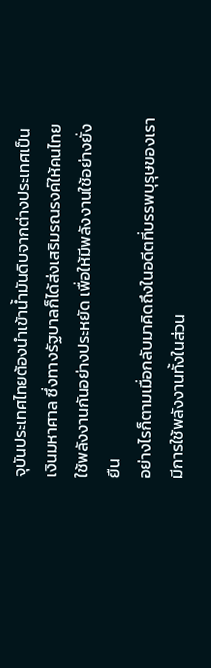จุบันประเทศไทยต้องนำเข้าน้ำมันดิบจากต่างประเทศเป็นเงินมหาศาล ซึ่งทางรัฐบาลก็ได้ส่งเสริมรณรงค์ให้คนไทยใช้พลังงานกันอย่างประหยัด เพื่อให้มีพลังงานใช้อย่างยั่งยืน
อย่างไรก็ตามเมื่อกลับมาคิดถึงในอดีตที่บรรพบุรุษของเรา มีการใช้พลังงานทั้งในส่วน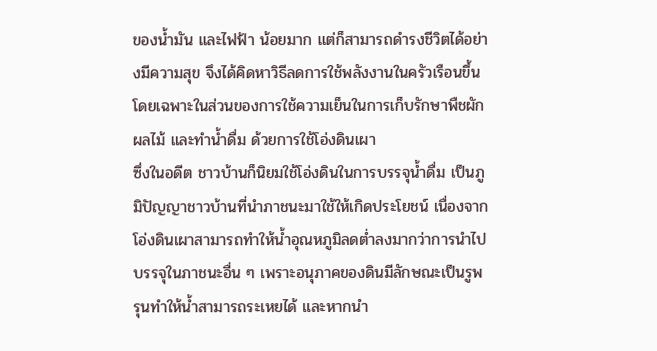ของน้ำมัน และไฟฟ้า น้อยมาก แต่ก็สามารถดำรงชีวิตได้อย่างมีความสุข จึงได้คิดหาวิธีลดการใช้พลังงานในครัวเรือนขึ้น โดยเฉพาะในส่วนของการใช้ความเย็นในการเก็บรักษาพืชผักผลไม้ และทำน้ำดื่ม ด้วยการใช้โอ่งดินเผา
ซึ่งในอดีต ชาวบ้านก็นิยมใช้โอ่งดินในการบรรจุน้ำดื่ม เป็นภูมิปัญญาชาวบ้านที่นำภาชนะมาใช้ให้เกิดประโยชน์ เนื่องจากโอ่งดินเผาสามารถทำให้น้ำอุณหภูมิลดต่ำลงมากว่าการนำไปบรรจุในภาชนะอื่น ๆ เพราะอนุภาคของดินมีลักษณะเป็นรูพรุนทำให้น้ำสามารถระเหยได้ และหากนำ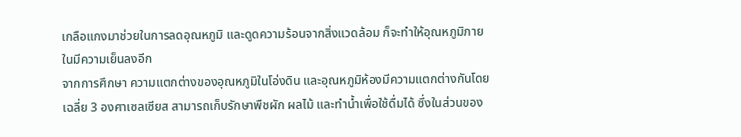เกลือแกงมาช่วยในการลดอุณหภูมิ และดูดความร้อนจากสิ่งแวดล้อม ก็จะทำให้อุณหภูมิภายในมีความเย็นลงอีก
จากการศึกษา ความแตกต่างของอุณหภูมิในโอ่งดิน และอุณหภูมิห้องมีความแตกต่างกันโดยเฉลี่ย 3 องศาเซลเซียส สามารถเก็บรักษาพืชผัก ผลไม้ และทำน้ำเพื่อใช้ดื่มได้ ซึ่งในส่วนของ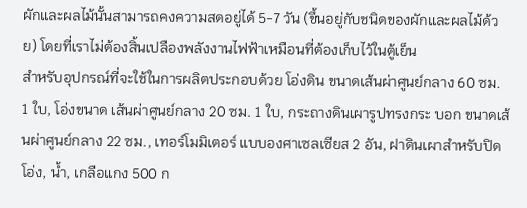ผักและผลไม้นั้นสามารถคงความสดอยู่ได้ 5-7 วัน (ขึ้นอยู่กับชนิดของผักและผลไม้ด้วย) โดยที่เราไม่ต้องสิ้นเปลืองพลังงานไฟฟ้าเหมือนที่ต้องเก็บไว้ในตู้เย็น
สำหรับอุปกรณ์ที่จะใช้ในการผลิตประกอบด้วย โอ่งดิน ขนาดเส้นผ่าศูนย์กลาง 60 ซม. 1 ใบ, โอ่งขนาด เส้นผ่าศูนย์กลาง 20 ซม. 1 ใบ, กระถางดินเผารูปทรงกระ บอก ขนาดเส้นผ่าศูนย์กลาง 22 ซม., เทอร์โมมิเตอร์ แบบองศาเซลเซียส 2 อัน, ฝาดินเผาสำหรับปิดโอ่ง, น้ำ, เกลือแกง 500 ก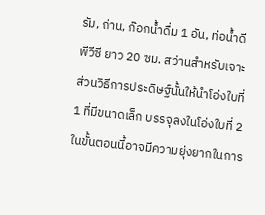รัม, ถ่าน, ก๊อกน้ำดื่ม 1 อัน, ท่อน้ำดี พีวีซี ยาว 20 ซม. สว่านสำหรับเจาะ
ส่วนวิธีการประดิษฐ์นั้นให้นำโอ่งใบที่ 1 ที่มีขนาดเล็ก บรรจุลงในโอ่งใบที่ 2 ในขั้นตอนนี้อาจมีความยุ่งยากในการ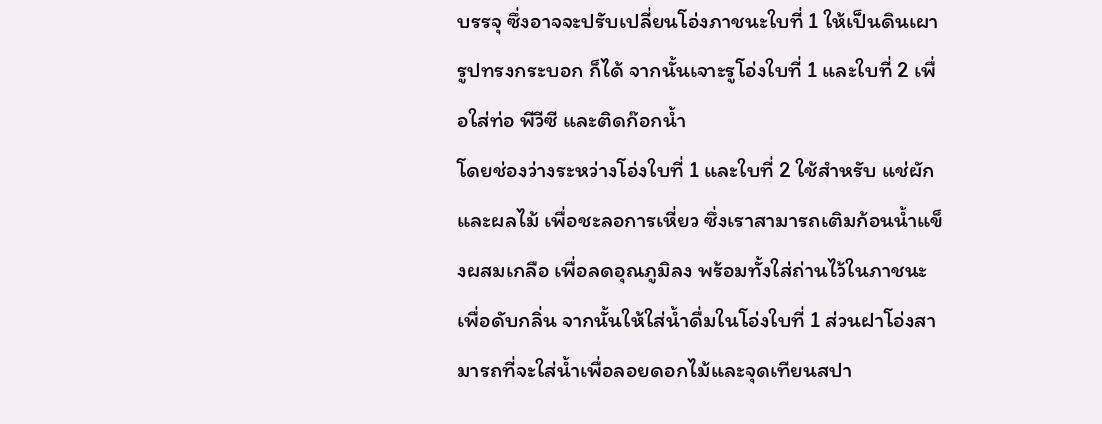บรรจุ ซึ่งอาจจะปรับเปลี่ยนโอ่งภาชนะใบที่ 1 ให้เป็นดินเผารูปทรงกระบอก ก็ได้ จากนั้นเจาะรูโอ่งใบที่ 1 และใบที่ 2 เพื่อใส่ท่อ พีวีซี และติดก๊อกน้ำ
โดยช่องว่างระหว่างโอ่งใบที่ 1 และใบที่ 2 ใช้สำหรับ แช่ผักและผลไม้ เพื่อชะลอการเหี่ยว ซึ่งเราสามารถเติมก้อนน้ำแข็งผสมเกลือ เพื่อลดอุณภูมิลง พร้อมทั้งใส่ถ่านไว้ในภาชนะเพื่อดับกลิ่น จากนั้นให้ใส่น้ำดื่มในโอ่งใบที่ 1 ส่วนฝาโอ่งสามารถที่จะใส่น้ำเพื่อลอยดอกไม้และจุดเทียนสปา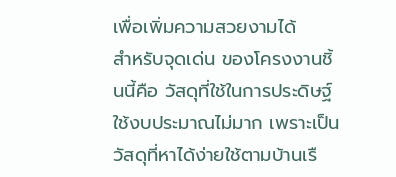เพื่อเพิ่มความสวยงามได้
สำหรับจุดเด่น ของโครงงานชิ้นนี้คือ วัสดุที่ใช้ในการประดิษฐ์ใช้งบประมาณไม่มาก เพราะเป็นวัสดุที่หาได้ง่ายใช้ตามบ้านเรื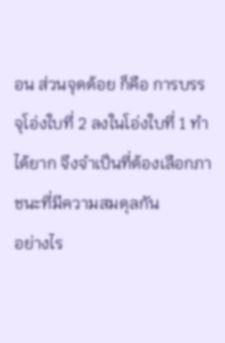อน ส่วนจุดด้อย ก็คือ การบรรจุโอ่งใบที่ 2 ลงในโอ่งใบที่ 1 ทำได้ยาก จึงจำเป็นที่ต้องเลือกภาชนะที่มีความสมดุลกัน
อย่างไร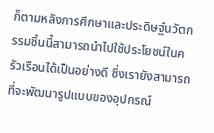ก็ตามหลังการศึกษาและประดิษฐ์นวัตกรรมชิ้นนี้สามารถนำไปใช้ประโยชน์ในครัวเรือนได้เป็นอย่างดี ซึ่งเรายังสามารถที่จะพัฒนารูปแบบของอุปกรณ์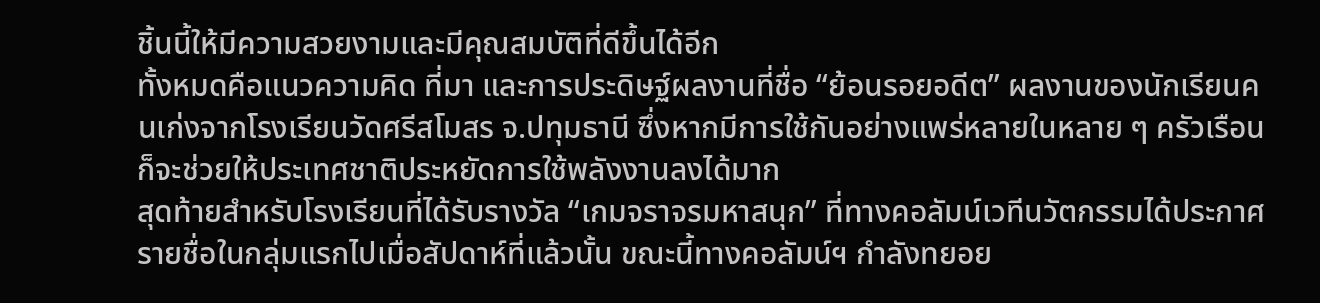ชิ้นนี้ให้มีความสวยงามและมีคุณสมบัติที่ดีขึ้นได้อีก
ทั้งหมดคือแนวความคิด ที่มา และการประดิษฐ์ผลงานที่ชื่อ “ย้อนรอยอดีต” ผลงานของนักเรียนคนเก่งจากโรงเรียนวัดศรีสโมสร จ.ปทุมธานี ซึ่งหากมีการใช้กันอย่างแพร่หลายในหลาย ๆ ครัวเรือนก็จะช่วยให้ประเทศชาติประหยัดการใช้พลังงานลงได้มาก
สุดท้ายสำหรับโรงเรียนที่ได้รับรางวัล “เกมจราจรมหาสนุก” ที่ทางคอลัมน์เวทีนวัตกรรมได้ประกาศรายชื่อในกลุ่มแรกไปเมื่อสัปดาห์ที่แล้วนั้น ขณะนี้ทางคอลัมน์ฯ กำลังทยอย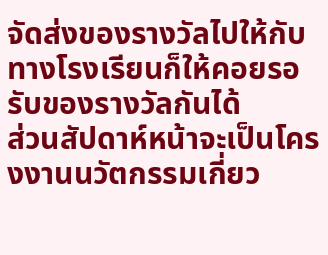จัดส่งของรางวัลไปให้กับทางโรงเรียนก็ให้คอยรอรับของรางวัลกันได้
ส่วนสัปดาห์หน้าจะเป็นโครงงานนวัตกรรมเกี่ยว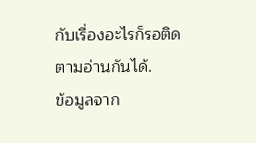กับเรื่องอะไรก็รอติดตามอ่านกันได้.
ข้อมูลจาก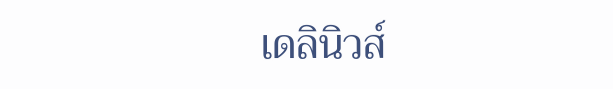เดลินิวส์